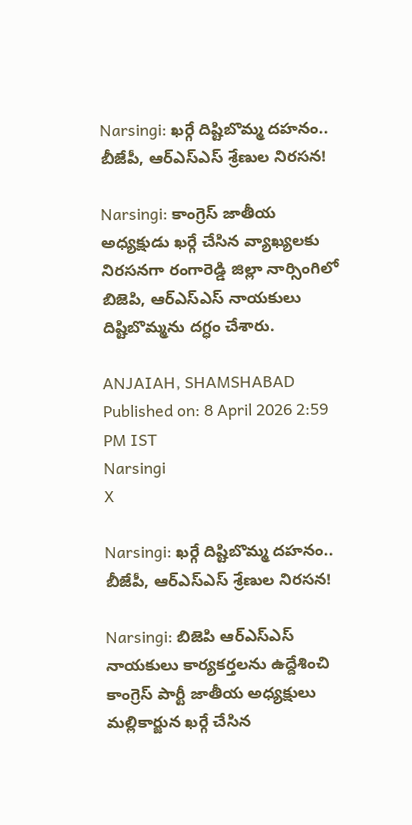Narsingi: ఖర్గే దిష్టిబొమ్మ దహనం.. బీజేపీ, ఆర్ఎస్ఎస్ శ్రేణుల నిరసన!

Narsingi: కాంగ్రెస్ జాతీయ అధ్యక్షుడు ఖర్గే చేసిన వ్యాఖ్యలకు నిరసనగా రంగారెడ్డి జిల్లా నార్సింగిలో బిజెపి, ఆర్ఎస్ఎస్ నాయకులు దిష్టిబొమ్మను దగ్ధం చేశారు.

ANJAIAH, SHAMSHABAD
Published on: 8 April 2026 2:59 PM IST
Narsingi
X

Narsingi: ఖర్గే దిష్టిబొమ్మ దహనం.. బీజేపీ, ఆర్ఎస్ఎస్ శ్రేణుల నిరసన!

Narsingi: బిజెపి ఆర్ఎస్ఎస్ నాయకులు కార్యకర్తలను ఉద్దేశించి కాంగ్రెస్ పార్టీ జాతీయ అధ్యక్షులు మల్లికార్జున ఖర్గే చేసిన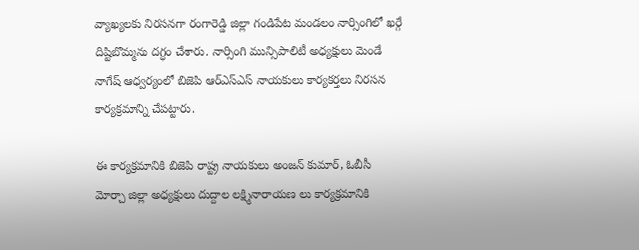వ్యాఖ్యలకు నిరసనగా రంగారెడ్డి జిల్లా గండిపేట మండలం నార్సింగిలో ఖర్గే దిష్టిబొమ్మను దగ్ధం చేశారు. నార్సింగి మున్సిపాలిటీ అధ్యక్షులు మెండే నాగేష్ ఆధ్వర్యంలో బిజెపి ఆర్ఎస్ఎస్ నాయకులు కార్యకర్తలు నిరసన కార్యక్రమాన్ని చేపట్టారు.

ఈ కార్యక్రమానికి బిజెపి రాష్ట్ర నాయకులు అంజన్ కుమార్, ఓబీసీ మోర్చా జిల్లా అధ్యక్షులు దుద్దాల లక్ష్మినారాయణ లు కార్యక్రమానికి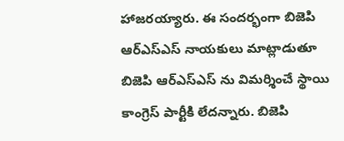హాజరయ్యారు. ఈ సందర్భంగా బిజెపి ఆర్ఎస్ఎస్ నాయకులు మాట్లాడుతూ బిజెపి ఆర్ఎస్ఎస్ ను విమర్శించే స్థాయి కాంగ్రెస్ పార్టీకి లేదన్నారు. బిజెపి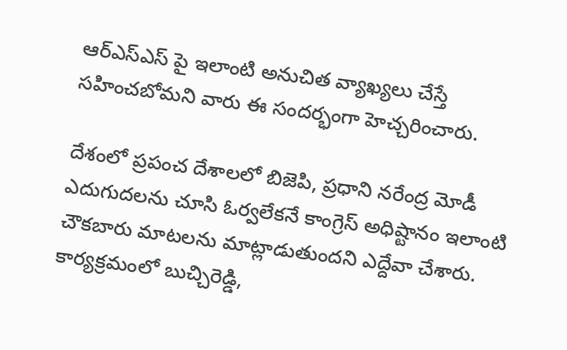ఆర్ఎస్ఎస్ పై ఇలాంటి అనుచిత వ్యాఖ్యలు చేస్తే సహించబోమని వారు ఈ సందర్భంగా హెచ్చరించారు.

దేశంలో ప్రపంచ దేశాలలో బిజెపి, ప్రధాని నరేంద్ర మోడీ ఎదుగుదలను చూసి ఓర్వలేకనే కాంగ్రెస్ అధిష్టానం ఇలాంటి చౌకబారు మాటలను మాట్లాడుతుందని ఎద్దేవా చేశారు. కార్యక్రమంలో బుచ్చిరెడ్డి,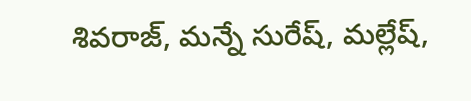శివరాజ్, మన్నే సురేష్, మల్లేష్,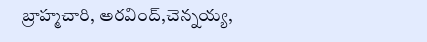బ్రాహ్మచారి, అరవింద్,చెన్నయ్య,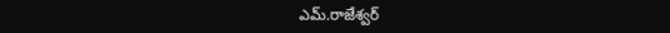ఎమ్.రాజేశ్వర్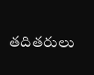తదితరులు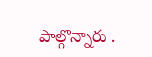పాల్గొన్నారు .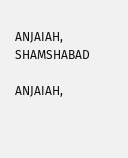ANJAIAH, SHAMSHABAD

ANJAIAH,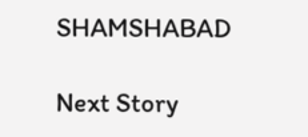SHAMSHABAD

Next Story